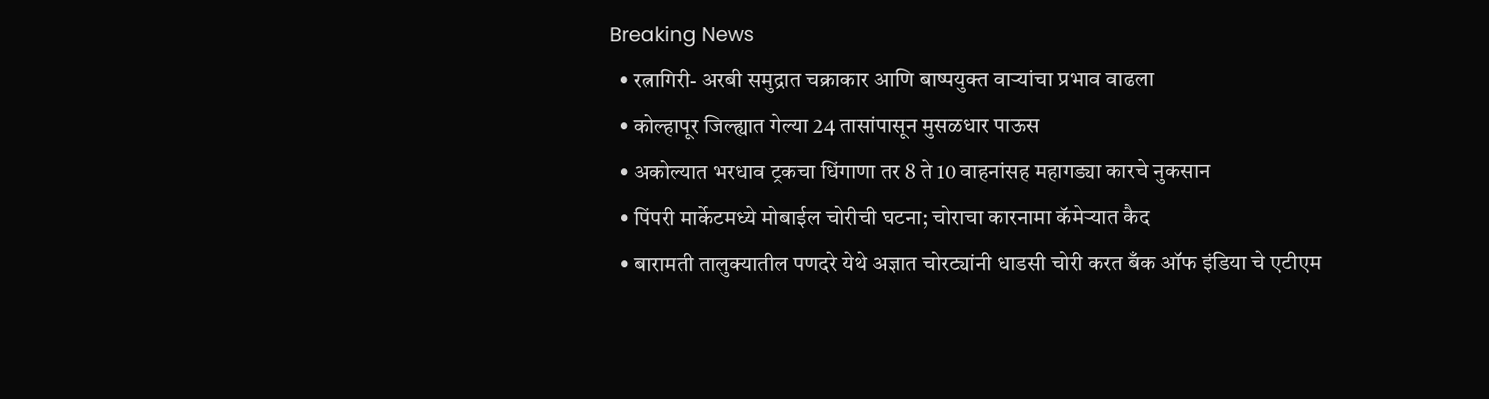Breaking News
  • रत्नागिरी- अरबी समुद्रात चक्राकार आणि बाष्पयुक्त वाऱ्यांचा प्रभाव वाढला
  • कोल्हापूर जिल्ह्यात गेल्या 24 तासांपासून मुसळधार पाऊस
  • अकोल्यात भरधाव ट्रकचा धिंगाणा तर 8 ते 10 वाहनांसह महागड्या कारचे नुकसान
  • पिंपरी मार्केटमध्ये मोबाईल चोरीची घटना; चोराचा कारनामा कॅमेऱ्यात कैद
  • बारामती तालुक्यातील पणदरे येथे अज्ञात चोरट्यांनी धाडसी चोरी करत बँक ऑफ इंडिया चे एटीएम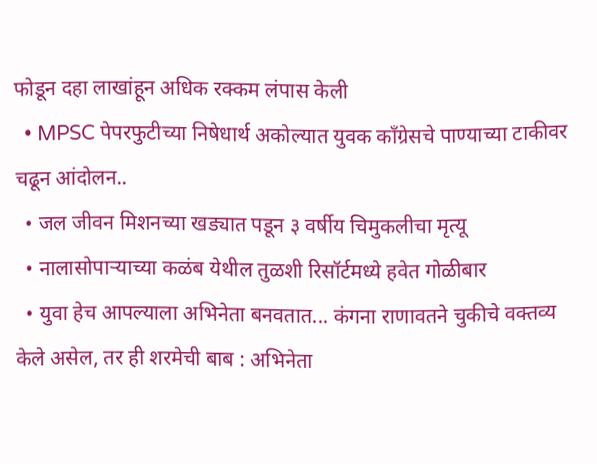फोडून दहा लाखांहून अधिक रक्कम लंपास केली
  • MPSC पेपरफुटीच्या निषेधार्थ अकोल्यात युवक काँग्रेसचे पाण्याच्या टाकीवर चढून आंदोलन..
  • जल जीवन मिशनच्या खड्यात पडून ३ वर्षीय चिमुकलीचा मृत्यू
  • नालासोपाऱ्याच्या कळंब येथील तुळशी रिसॉर्टमध्ये हवेत गोळीबार
  • युवा हेच आपल्याला अभिनेता बनवतात... कंगना राणावतने चुकीचे वक्तव्य केले असेल, तर ही शरमेची बाब : अभिनेता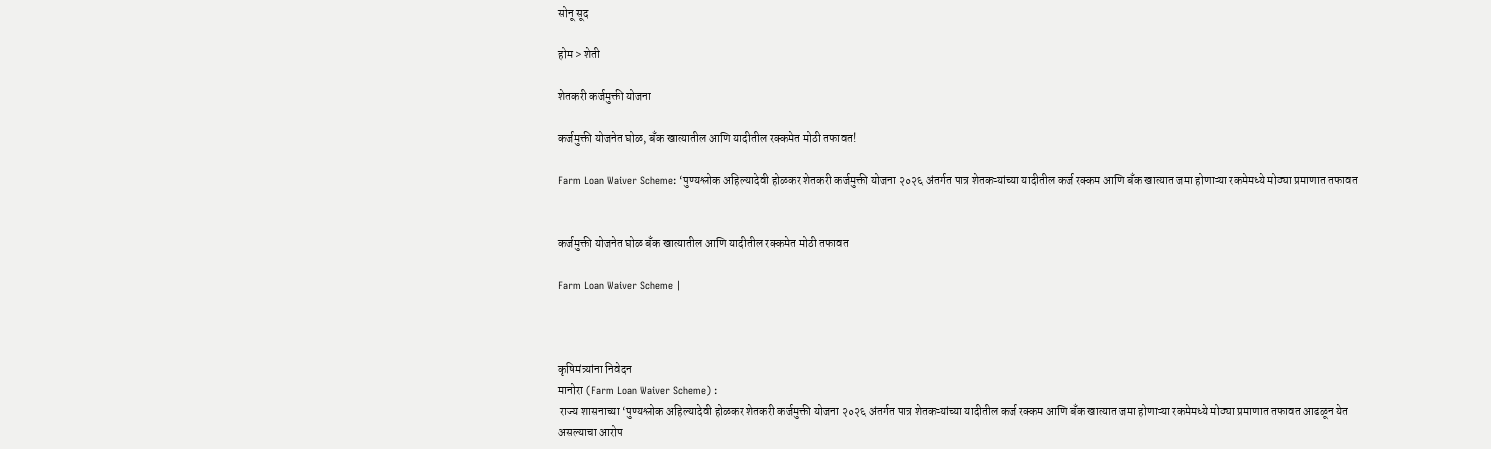सोनू सूद

होम > शेती

शेतकरी कर्जमुक्ती योजना

कर्जमुक्ती योजनेत घोळ, बँक खात्यातील आणि यादीतील रक्कमेत मोठी तफावत!

Farm Loan Waiver Scheme: ‘पुण्यश्लोक अहिल्यादेवी होळकर शेतकरी कर्जमुक्ती योजना २०२६ अंतर्गत पात्र शेतकऱ्यांच्या यादीतील कर्ज रक्कम आणि बँक खात्यात जमा होणाऱ्या रकमेमध्ये मोठ्या प्रमाणात तफावत


कर्जमुक्ती योजनेत घोळ बँक खात्यातील आणि यादीतील रक्कमेत मोठी तफावत

Farm Loan Waiver Scheme |



कृषिमंत्र्यांना निवेदन
मानोरा (Farm Loan Waiver Scheme) :
 राज्य शासनाच्या ‘पुण्यश्लोक अहिल्यादेवी होळकर शेतकरी कर्जमुक्ती योजना २०२६ अंतर्गत पात्र शेतकऱ्यांच्या यादीतील कर्ज रक्कम आणि बँक खात्यात जमा होणाऱ्या रकमेमध्ये मोठ्या प्रमाणात तफावत आढळून येत असल्याचा आरोप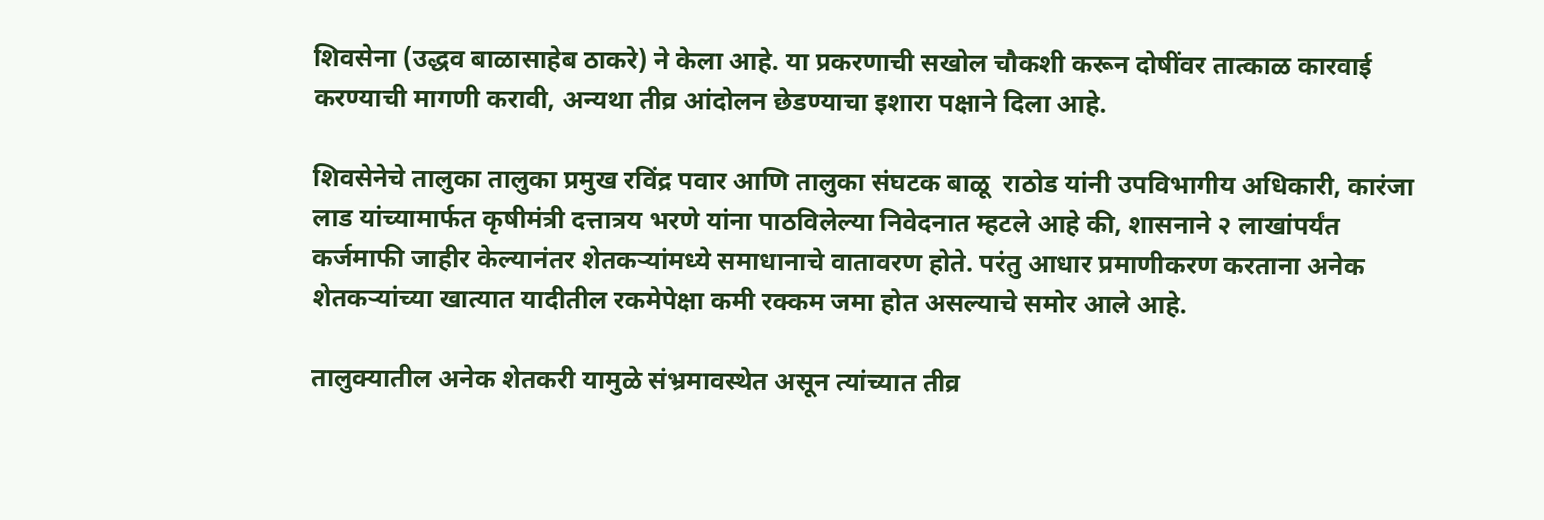शिवसेना (उद्धव बाळासाहेब ठाकरे) ने केला आहे. या प्रकरणाची सखोल चौकशी करून दोषींवर तात्काळ कारवाई करण्याची मागणी करावी, अन्यथा तीव्र आंदोलन छेडण्याचा इशारा पक्षाने दिला आहे.

शिवसेनेचे तालुका तालुका प्रमुख रविंद्र पवार आणि तालुका संघटक बाळू  राठोड यांनी उपविभागीय अधिकारी, कारंजा लाड यांच्यामार्फत कृषीमंत्री दत्तात्रय भरणे यांना पाठविलेल्या निवेदनात म्हटले आहे की, शासनाने २ लाखांपर्यंत कर्जमाफी जाहीर केल्यानंतर शेतकऱ्यांमध्ये समाधानाचे वातावरण होते. परंतु आधार प्रमाणीकरण करताना अनेक शेतकऱ्यांच्या खात्यात यादीतील रकमेपेक्षा कमी रक्कम जमा होत असल्याचे समोर आले आहे.

तालुक्यातील अनेक शेतकरी यामुळे संभ्रमावस्थेत असून त्यांच्यात तीव्र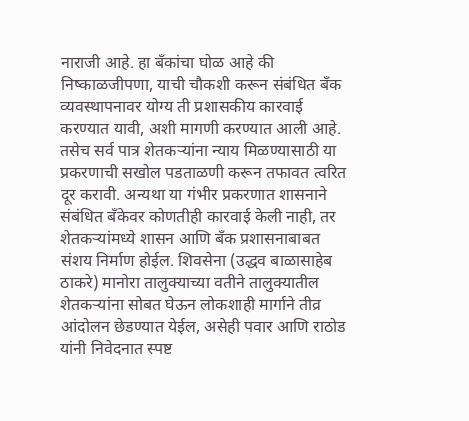नाराजी आहे. हा बँकांचा घोळ आहे की निष्काळजीपणा, याची चौकशी करून संबंधित बँक व्यवस्थापनावर योग्य ती प्रशासकीय कारवाई करण्यात यावी, अशी मागणी करण्यात आली आहे. तसेच सर्व पात्र शेतकऱ्यांना न्याय मिळण्यासाठी या प्रकरणाची सखोल पडताळणी करून तफावत त्वरित दूर करावी. अन्यथा या गंभीर प्रकरणात शासनाने संबंधित बँकेवर कोणतीही कारवाई केली नाही, तर शेतकऱ्यांमध्ये शासन आणि बँक प्रशासनाबाबत संशय निर्माण होईल. शिवसेना (उद्धव बाळासाहेब ठाकरे) मानोरा तालुक्याच्या वतीने तालुक्यातील शेतकऱ्यांना सोबत घेऊन लोकशाही मार्गाने तीव्र आंदोलन छेडण्यात येईल, असेही पवार आणि राठोड यांनी निवेदनात स्पष्ट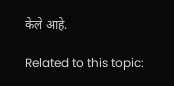केले आहे.

Related to this topic: